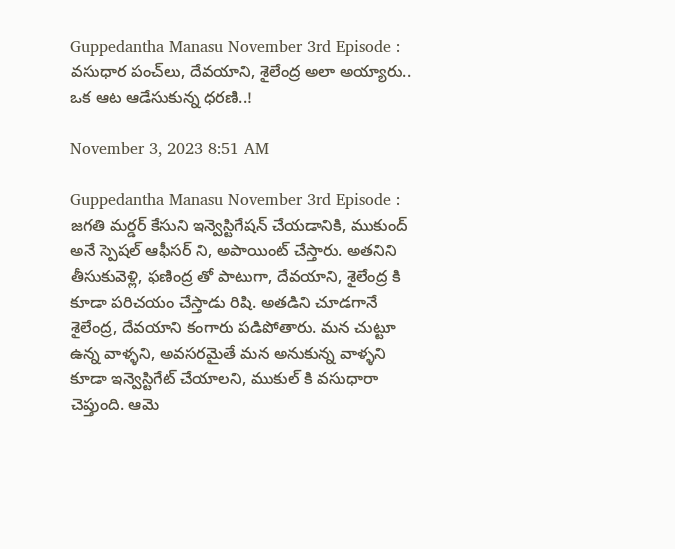Guppedantha Manasu November 3rd Episode : వ‌సుధార‌ పంచ్‌లు, దేవయాని, శైలేంద్ర అలా అయ్యారు.. ఒక ఆట ఆడేసుకున్న ధరణి..!

November 3, 2023 8:51 AM

Guppedantha Manasu November 3rd Episode : జగతి మర్డర్ కేసుని ఇన్వెస్టిగేషన్ చేయడానికి, ముకుంద్ అనే స్పెషల్ ఆఫీసర్ ని, అపాయింట్ చేస్తారు. అతనిని తీసుకువెళ్లి, ఫణింద్ర తో పాటుగా, దేవయాని, శైలేంద్ర కి కూడా పరిచయం చేస్తాడు రిషి. అతడిని చూడగానే శైలేంద్ర, దేవయాని కంగారు పడిపోతారు. మన చుట్టూ ఉన్న వాళ్ళని, అవసరమైతే మన అనుకున్న వాళ్ళని కూడా ఇన్వెస్టిగేట్ చేయాలని, ముకుల్ కి వసుధారా చెప్తుంది. ఆమె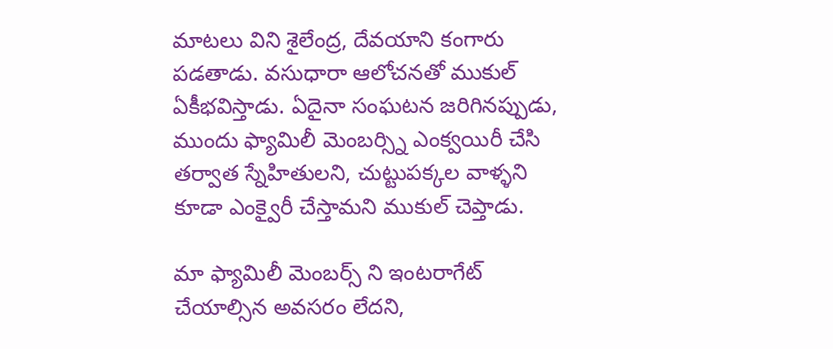మాటలు విని శైలేంద్ర, దేవయాని కంగారు పడతాడు. వసుధారా ఆలోచనతో ముకుల్ ఏకీభవిస్తాడు. ఏదైనా సంఘటన జరిగినప్పుడు, ముందు ఫ్యామిలీ మెంబర్స్ని ఎంక్వయిరీ చేసి తర్వాత స్నేహితులని, చుట్టుపక్కల వాళ్ళని కూడా ఎంక్వైరీ చేస్తామని ముకుల్ చెప్తాడు.

మా ఫ్యామిలీ మెంబర్స్ ని ఇంటరాగేట్ చేయాల్సిన అవసరం లేదని,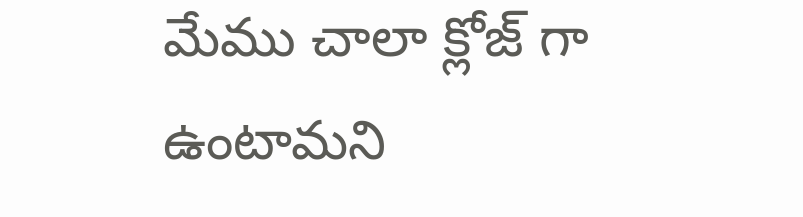మేము చాలా క్లోజ్ గా ఉంటామని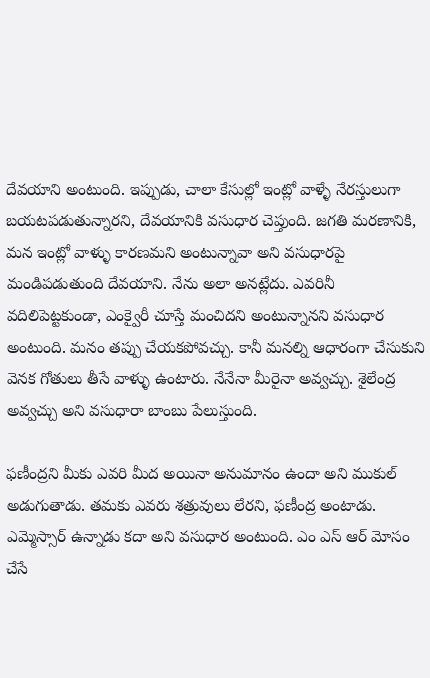దేవయాని అంటుంది. ఇప్పుడు, చాలా కేసుల్లో ఇంట్లో వాళ్ళే నేరస్తులుగా బయటపడుతున్నారని, దేవయానికి వసుధార చెప్తుంది. జగతి మరణానికి, మన ఇంట్లో వాళ్ళు కారణమని అంటున్నావా అని వసుధారపై మండిపడుతుంది దేవయాని. నేను అలా అనట్లేదు. ఎవరినీ వదిలిపెట్టకుండా, ఎంక్వైరీ చూస్తే మంచిదని అంటున్నానని వసుధార అంటుంది. మనం తప్పు చేయకపోవచ్చు. కానీ మనల్ని ఆధారంగా చేసుకుని వెనక గోతులు తీసే వాళ్ళు ఉంటారు. నేనేనా మీరైనా అవ్వచ్చు. శైలేంద్ర అవ్వచ్చు అని వసుధారా బాంబు పేలుస్తుంది.

ఫణీంద్రని మీకు ఎవరి మీద అయినా అనుమానం ఉందా అని ముకుల్ అడుగుతాడు. తమకు ఎవరు శత్రువులు లేరని, ఫణీంద్ర అంటాడు. ఎమ్మెస్సార్ ఉన్నాడు కదా అని వసుధార అంటుంది. ఎం ఎస్ ఆర్ మోసం చేసే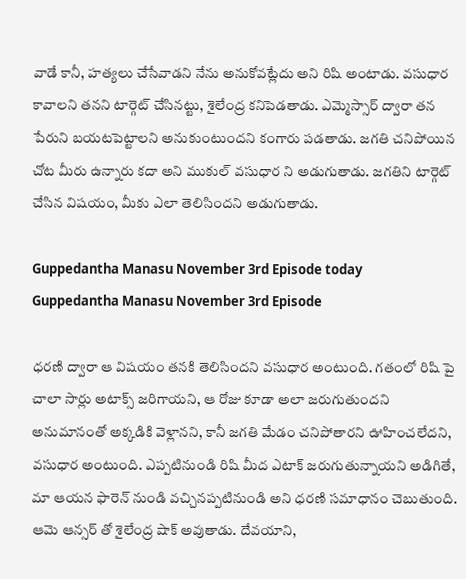వాడే కానీ, హత్యలు చేసేవాడని నేను అనుకోవట్లేదు అని రిషి అంటాడు. వసుధార కావాలని తనని టార్గెట్ చేసినట్టు, శైలేంద్ర కనిపెడతాడు. ఎమ్మెస్సార్ ద్వారా తన పేరుని బయటపెట్టాలని అనుకుంటుందని కంగారు పడతాడు. జగతి చనిపోయిన చోట మీరు ఉన్నారు కదా అని ముకుల్ వసుధార ని అడుగుతాడు. జగతిని టార్గెట్ చేసిన విషయం, మీకు ఎలా తెలిసిందని అడుగుతాడు.

Guppedantha Manasu November 3rd Episode today
Guppedantha Manasu November 3rd Episode

ధరణి ద్వారా ఆ విషయం తనకి తెలిసిందని వసుధార అంటుంది. గతంలో రిషి పై చాలా సార్లు అటాక్స్ జరిగాయని, ఆ రోజు కూడా అలా జరుగుతుందని అనుమానంతో అక్కడికి వెళ్లానని, కానీ జగతి మేడం చనిపోతారని ఊహించలేదని, వసుధార అంటుంది. ఎప్పటినుండి రిషి మీద ఎటాక్ జరుగుతున్నాయని అడిగితే, మా ఆయన ఫారెన్ నుండి వచ్చినప్పటినుండి అని ధరణి సమాధానం చెబుతుంది. ఆమె ఆన్సర్ తో శైలేంద్ర షాక్ అవుతాడు. దేవయాని,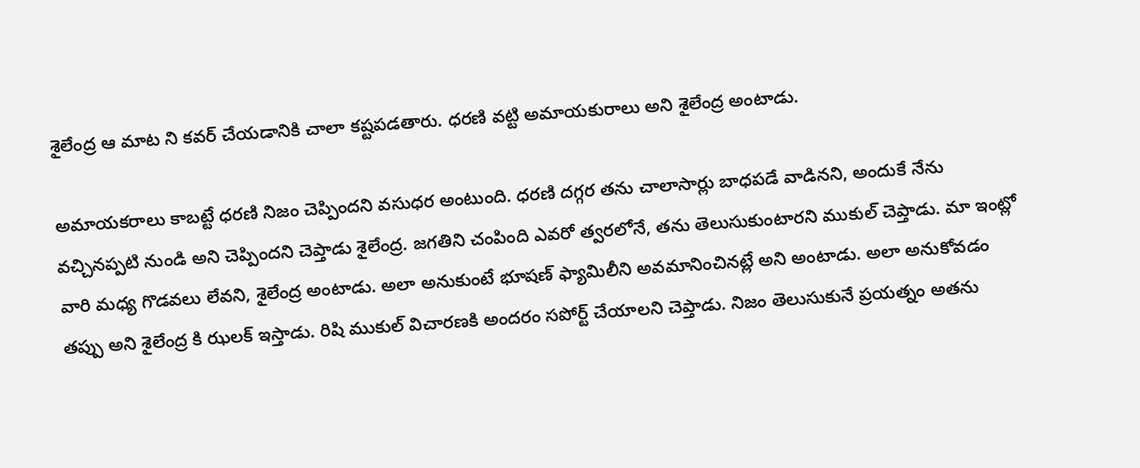శైలేంద్ర ఆ మాట ని కవర్ చేయడానికి చాలా కష్టపడతారు. ధరణి వట్టి అమాయకురాలు అని శైలేంద్ర అంటాడు.

అమాయకరాలు కాబట్టే ధరణి నిజం చెప్పిందని వసుధర అంటుంది. ధరణి దగ్గర తను చాలాసార్లు బాధపడే వాడినని, అందుకే నేను వచ్చినప్పటి నుండి అని చెప్పిందని చెప్తాడు శైలేంద్ర. జగతిని చంపింది ఎవరో త్వరలోనే, తను తెలుసుకుంటారని ముకుల్ చెప్తాడు. మా ఇంట్లో వారి మధ్య గొడవలు లేవని, శైలేంద్ర అంటాడు. అలా అనుకుంటే భూషణ్ ఫ్యామిలీని అవమానించినట్లే అని అంటాడు. అలా అనుకోవడం తప్పు అని శైలేంద్ర కి ఝలక్ ఇస్తాడు. రిషి ముకుల్ విచారణకి అందరం సపోర్ట్ చేయాలని చెప్తాడు. నిజం తెలుసుకునే ప్రయత్నం అతను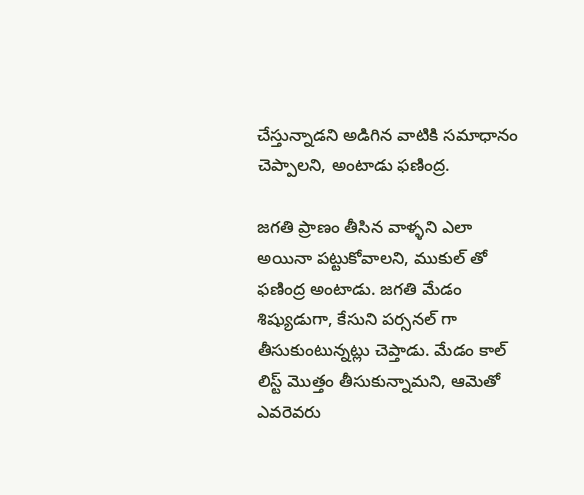చేస్తున్నాడని అడిగిన వాటికి సమాధానం చెప్పాలని, అంటాడు ఫణింద్ర.

జగతి ప్రాణం తీసిన వాళ్ళని ఎలా అయినా పట్టుకోవాలని, ముకుల్ తో ఫణింద్ర అంటాడు. జగతి మేడం శిష్యుడుగా, కేసుని పర్సనల్ గా తీసుకుంటున్నట్లు చెప్తాడు. మేడం కాల్ లిస్ట్ మొత్తం తీసుకున్నామని, ఆమెతో ఎవరెవరు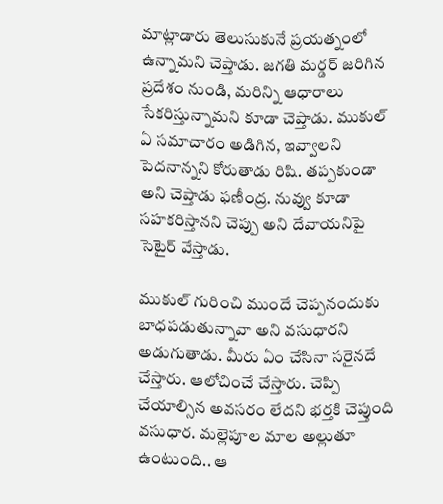మాట్లాడారు తెలుసుకునే ప్రయత్నంలో ఉన్నామని చెప్తాడు. జగతి మర్డర్ జరిగిన ప్రదేశం నుండి, మరిన్ని ఆధారాలు సేకరిస్తున్నామని కూడా చెప్తాడు. ముకుల్ ఏ సమాచారం అడిగిన, ఇవ్వాలని పెదనాన్నని కోరుతాడు రిషి. తప్పకుండా అని చెప్తాడు ఫణీంద్ర. నువ్వు కూడా సహకరిస్తానని చెప్పు అని దేవాయనిపై సెటైర్ వేస్తాడు.

ముకుల్ గురించి ముందే చెప్పనందుకు బాధపడుతున్నావా అని వసుధారని అడుగుతాడు. మీరు ఏం చేసినా సరైనదే చేస్తారు. ఆలోచించే చేస్తారు. చెప్పి చేయాల్సిన అవసరం లేదని భర్తకి చెప్తుంది వసుధార. మల్లెపూల మాల అల్లుతూ ఉంటుంది.. ఆ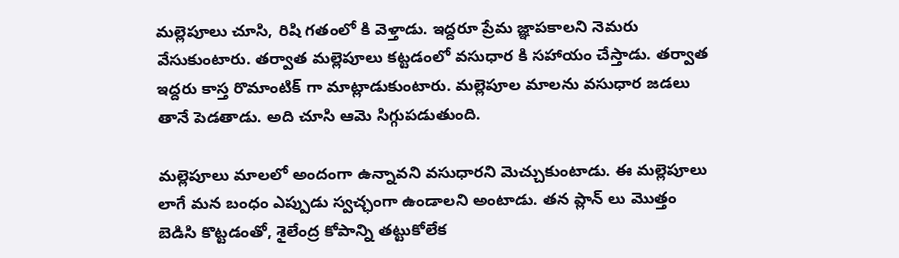మల్లెపూలు చూసి, రిషి గతంలో కి వెళ్తాడు. ఇద్దరూ ప్రేమ జ్ఞాపకాలని నెమరు వేసుకుంటారు. తర్వాత మల్లెపూలు కట్టడంలో వసుధార కి సహాయం చేస్తాడు. తర్వాత ఇద్దరు కాస్త రొమాంటిక్ గా మాట్లాడుకుంటారు. మల్లెపూల మాలను వసుధార జడలు తానే పెడతాడు. అది చూసి ఆమె సిగ్గుపడుతుంది.

మల్లెపూలు మాలలో అందంగా ఉన్నావని వసుధారని మెచ్చుకుంటాడు. ఈ మల్లెపూలు లాగే మన బంధం ఎప్పుడు స్వచ్ఛంగా ఉండాలని అంటాడు. తన ప్లాన్ లు మొత్తం బెడిసి కొట్టడంతో, శైలేంద్ర కోపాన్ని తట్టుకోలేక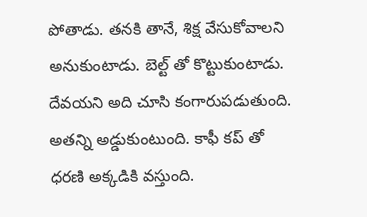పోతాడు. తనకి తానే, శిక్ష వేసుకోవాలని అనుకుంటాడు. బెల్ట్ తో కొట్టుకుంటాడు. దేవయని అది చూసి కంగారుపడుతుంది. అతన్ని అడ్డుకుంటుంది. కాఫీ కప్ తో ధరణి అక్కడికి వస్తుంది.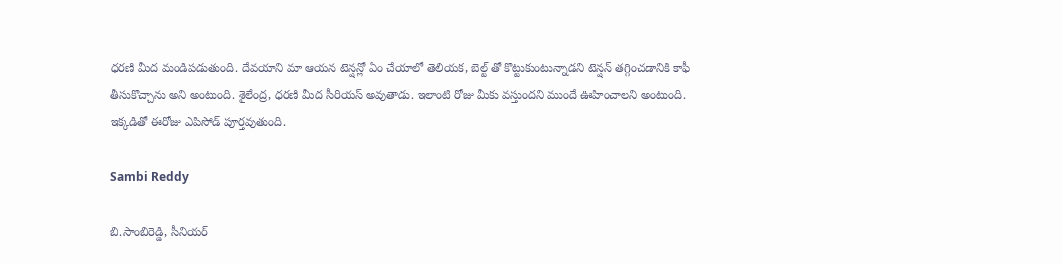ధరణి మీద మండిపడుతుంది. దేవయాని మా ఆయన టెన్షన్లో ఏం చేయాలో తెలియక, బెల్ట్ తో కొట్టుకుంటున్నాడని టెన్షన్ తగ్గించడానికి కాఫీ తీసుకొచ్చాను అని అంటుంది. శైలేంద్ర, ధరణి మీద సీరియస్ అవుతాడు. ఇలాంటి రోజు మీకు వస్తుందని ముందే ఊహించాలని అంటుంది. ఇక్కడితో ఈరోజు ఎపిసోడ్ పూర్తవుతుంది.

Sambi Reddy

బి.సాంబిరెడ్డి, సీనియర్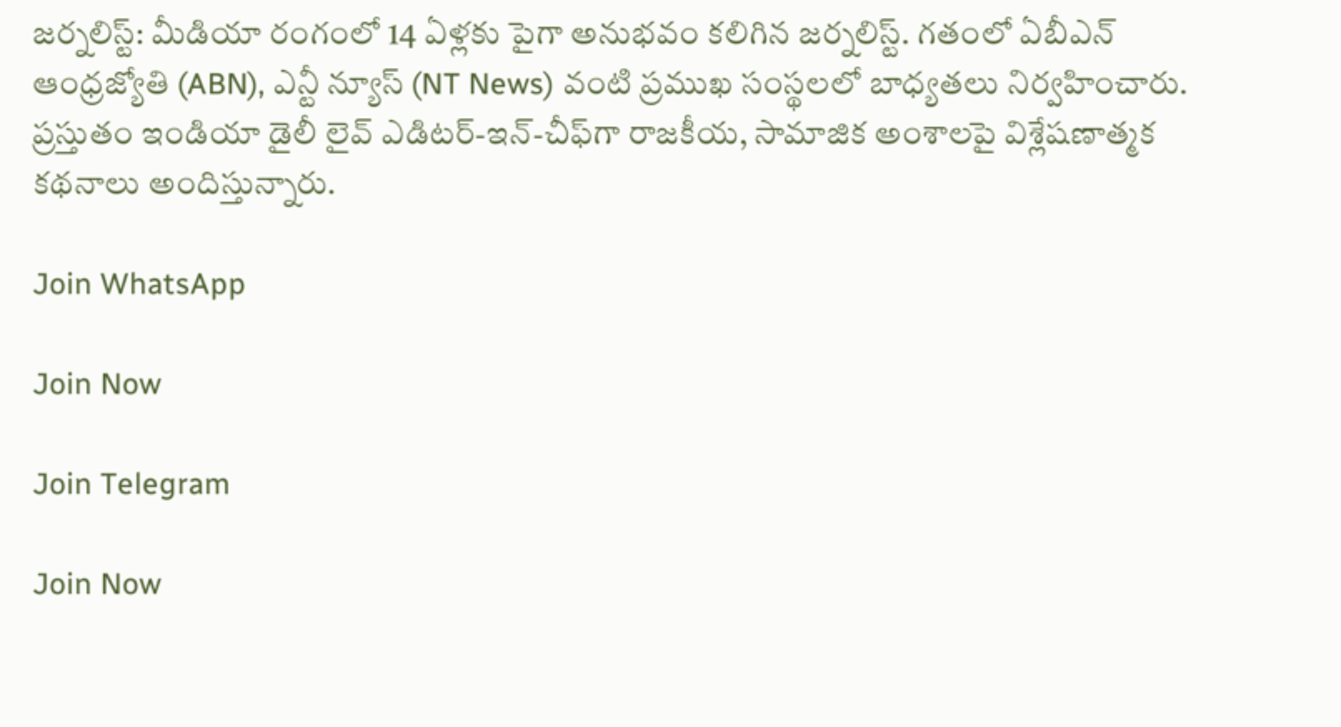జర్నలిస్ట్: మీడియా రంగంలో 14 ఏళ్లకు పైగా అనుభవం కలిగిన జర్నలిస్ట్. గతంలో ఏబీఎన్ ఆంధ్ర‌జ్యోతి (ABN), ఎన్టీ న్యూస్ (NT News) వంటి ప్రముఖ సంస్థలలో బాధ్యతలు నిర్వహించారు. ప్రస్తుతం ఇండియా డైలీ లైవ్ ఎడిటర్-ఇన్-చీఫ్‌గా రాజకీయ, సామాజిక అంశాలపై విశ్లేషణాత్మక కథనాలు అందిస్తున్నారు.

Join WhatsApp

Join Now

Join Telegram

Join Now